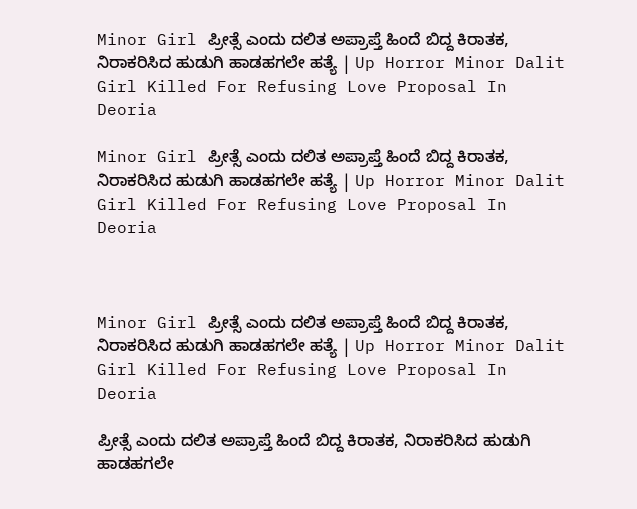Minor Girl ಪ್ರೀತ್ಸೆ ಎಂದು ದಲಿತ ಅಪ್ರಾಪ್ತೆ ಹಿಂದೆ ಬಿದ್ದ ಕಿರಾತಕ, ನಿರಾಕರಿಸಿದ ಹುಡುಗಿ ಹಾಡಹಗಲೇ ಹತ್ಯೆ | Up Horror Minor Dalit Girl Killed For Refusing Love Proposal In Deoria

Minor Girl ಪ್ರೀತ್ಸೆ ಎಂದು ದಲಿತ ಅಪ್ರಾಪ್ತೆ ಹಿಂದೆ ಬಿದ್ದ ಕಿರಾತಕ, ನಿರಾಕರಿಸಿದ ಹುಡುಗಿ ಹಾಡಹಗಲೇ ಹತ್ಯೆ | Up Horror Minor Dalit Girl Killed For Refusing Love Proposal In Deoria



Minor Girl ಪ್ರೀತ್ಸೆ ಎಂದು ದಲಿತ ಅಪ್ರಾಪ್ತೆ ಹಿಂದೆ ಬಿದ್ದ ಕಿರಾತಕ, ನಿರಾಕರಿಸಿದ ಹುಡುಗಿ ಹಾಡಹಗಲೇ ಹತ್ಯೆ | Up Horror Minor Dalit Girl Killed For Refusing Love Proposal In Deoria

ಪ್ರೀತ್ಸೆ ಎಂದು ದಲಿತ ಅಪ್ರಾಪ್ತೆ ಹಿಂದೆ ಬಿದ್ದ ಕಿರಾತಕ, ನಿರಾಕರಿಸಿದ ಹುಡುಗಿ ಹಾಡಹಗಲೇ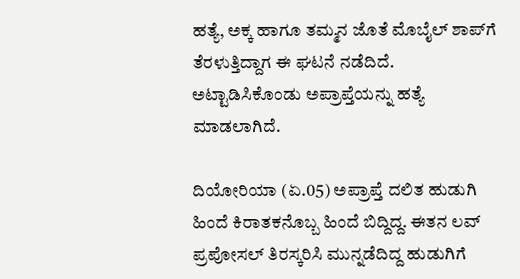ಹತ್ಯೆ, ಅಕ್ಕ ಹಾಗೂ ತಮ್ಮನ ಜೊತೆ ಮೊಬೈಲ್ ಶಾಪ್‌ಗೆ ತೆರಳುತ್ತಿದ್ದಾಗ ಈ ಘಟನೆ ನಡೆದಿದೆ. ಅಟ್ಟಾಡಿಸಿಕೊಂಡು ಅಪ್ರಾಪ್ತೆಯನ್ನು ಹತ್ಯೆ ಮಾಡಲಾಗಿದೆ.

ದಿಯೋರಿಯಾ (ಏ.05) ಅಪ್ರಾಪ್ತೆ ದಲಿತ ಹುಡುಗಿ ಹಿಂದೆ ಕಿರಾತಕನೊಬ್ಬ ಹಿಂದೆ ಬಿದ್ದಿದ್ದ. ಈತನ ಲವ್ ಪ್ರಪೋಸಲ್ ತಿರಸ್ಕರಿಸಿ ಮುನ್ನಡೆದಿದ್ದ ಹುಡುಗಿಗೆ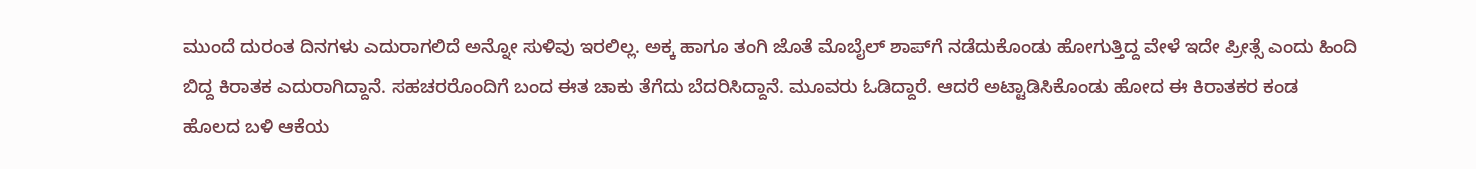ಮುಂದೆ ದುರಂತ ದಿನಗಳು ಎದುರಾಗಲಿದೆ ಅನ್ನೋ ಸುಳಿವು ಇರಲಿಲ್ಲ. ಅಕ್ಕ ಹಾಗೂ ತಂಗಿ ಜೊತೆ ಮೊಬೈಲ್ ಶಾಪ್‌ಗೆ ನಡೆದುಕೊಂಡು ಹೋಗುತ್ತಿದ್ದ ವೇಳೆ ಇದೇ ಪ್ರೀತ್ಸೆ ಎಂದು ಹಿಂದಿ ಬಿದ್ದ ಕಿರಾತಕ ಎದುರಾಗಿದ್ದಾನೆ. ಸಹಚರರೊಂದಿಗೆ ಬಂದ ಈತ ಚಾಕು ತೆಗೆದು ಬೆದರಿಸಿದ್ದಾನೆ. ಮೂವರು ಓಡಿದ್ದಾರೆ. ಆದರೆ ಅಟ್ಟಾಡಿಸಿಕೊಂಡು ಹೋದ ಈ ಕಿರಾತಕರ ಕಂಡ ಹೊಲದ ಬಳಿ ಆಕೆಯ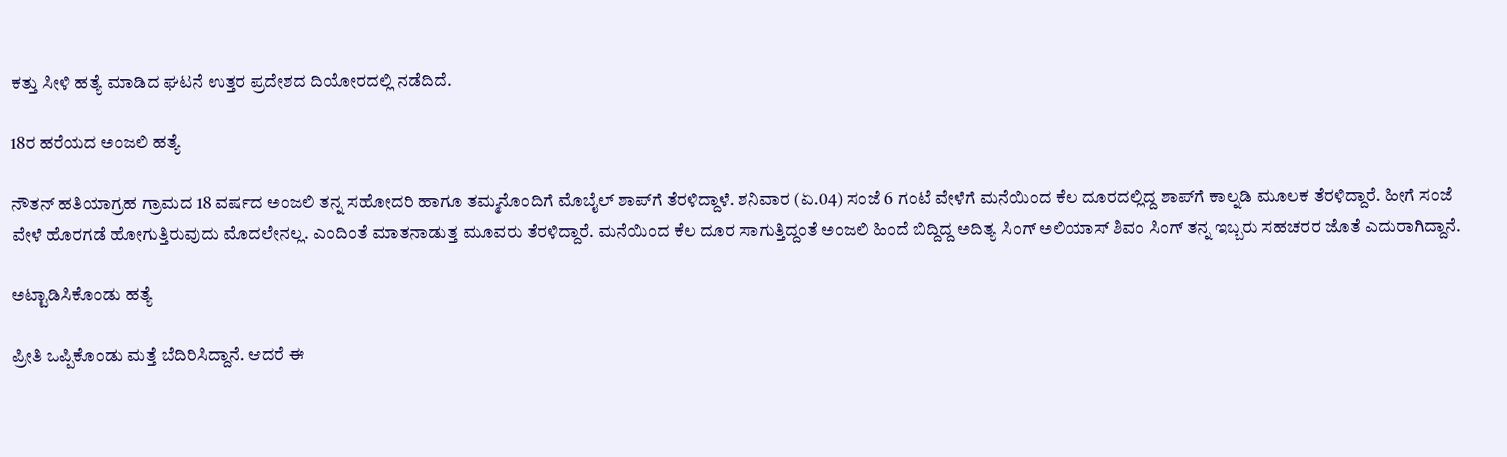ಕತ್ತು ಸೀಳಿ ಹತ್ಯೆ ಮಾಡಿದ ಘಟನೆ ಉತ್ತರ ಪ್ರದೇಶದ ದಿಯೋರದಲ್ಲಿ ನಡೆದಿದೆ.

18ರ ಹರೆಯದ ಅಂಜಲಿ ಹತ್ಯೆ

ನೌತನ್ ಹತಿಯಾಗ್ರಹ ಗ್ರಾಮದ 18 ವರ್ಷದ ಅಂಜಲಿ ತನ್ನ ಸಹೋದರಿ ಹಾಗೂ ತಮ್ಮನೊಂದಿಗೆ ಮೊಬೈಲ್ ಶಾಪ್‌ಗೆ ತೆರಳಿದ್ದಾಳೆ. ಶನಿವಾರ (ಏ.04) ಸಂಜೆ 6 ಗಂಟೆ ವೇಳೆಗೆ ಮನೆಯಿಂದ ಕೆಲ ದೂರದಲ್ಲಿದ್ದ ಶಾಪ್‌ಗೆ ಕಾಲ್ನಡಿ ಮೂಲಕ ತೆರಳಿದ್ದಾರೆ. ಹೀಗೆ ಸಂಜೆ ವೇಳೆ ಹೊರಗಡೆ ಹೋಗುತ್ತಿರುವುದು ಮೊದಲೇನಲ್ಲ. ಎಂದಿಂತೆ ಮಾತನಾಡುತ್ತ ಮೂವರು ತೆರಳಿದ್ದಾರೆ. ಮನೆಯಿಂದ ಕೆಲ ದೂರ ಸಾಗುತ್ತಿದ್ದಂತೆ ಅಂಜಲಿ ಹಿಂದೆ ಬಿದ್ದಿದ್ದ ಅದಿತ್ಯ ಸಿಂಗ್ ಅಲಿಯಾಸ್ ಶಿವಂ ಸಿಂಗ್ ತನ್ನ ಇಬ್ಬರು ಸಹಚರರ ಜೊತೆ ಎದುರಾಗಿದ್ದಾನೆ.

ಅಟ್ಟಾಡಿಸಿಕೊಂಡು ಹತ್ಯೆ

ಪ್ರೀತಿ ಒಪ್ಪಿಕೊಂಡು ಮತ್ತೆ ಬೆದಿರಿಸಿದ್ದಾನೆ. ಆದರೆ ಈ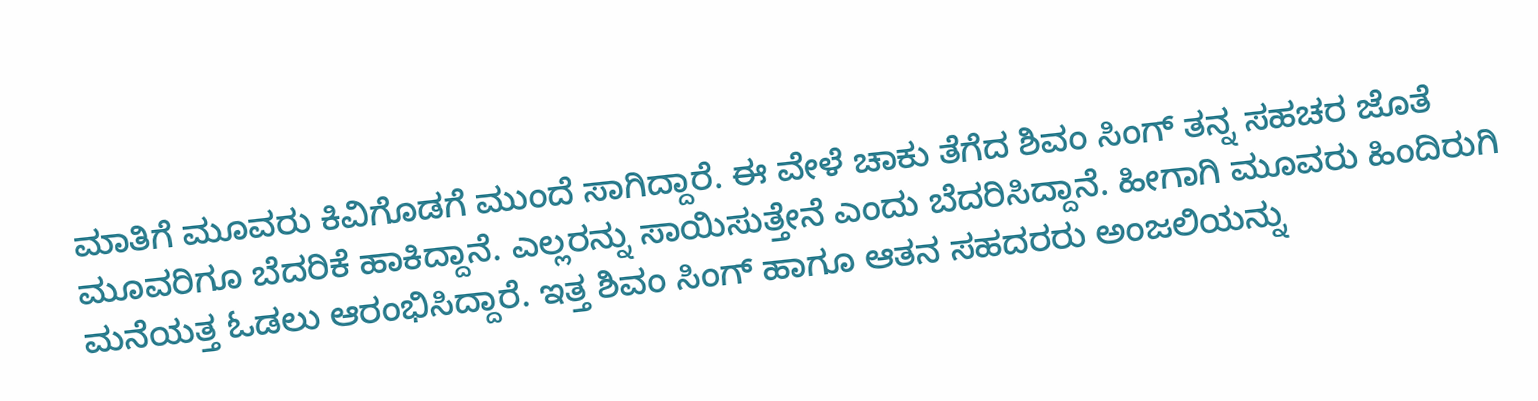ಮಾತಿಗೆ ಮೂವರು ಕಿವಿಗೊಡಗೆ ಮುಂದೆ ಸಾಗಿದ್ದಾರೆ. ಈ ವೇಳೆ ಚಾಕು ತೆಗೆದ ಶಿವಂ ಸಿಂಗ್ ತನ್ನ ಸಹಚರ ಜೊತೆ ಮೂವರಿಗೂ ಬೆದರಿಕೆ ಹಾಕಿದ್ದಾನೆ. ಎಲ್ಲರನ್ನು ಸಾಯಿಸುತ್ತೇನೆ ಎಂದು ಬೆದರಿಸಿದ್ದಾನೆ. ಹೀಗಾಗಿ ಮೂವರು ಹಿಂದಿರುಗಿ ಮನೆಯತ್ತ ಓಡಲು ಆರಂಭಿಸಿದ್ದಾರೆ. ಇತ್ತ ಶಿವಂ ಸಿಂಗ್ ಹಾಗೂ ಆತನ ಸಹದರರು ಅಂಜಲಿಯನ್ನು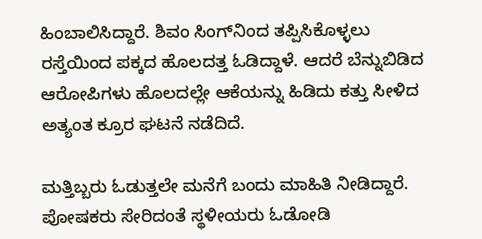ಹಿಂಬಾಲಿಸಿದ್ದಾರೆ. ಶಿವಂ ಸಿಂಗ್‌ನಿಂದ ತಪ್ಪಿಸಿಕೊಳ್ಳಲು ರಸ್ತೆಯಿಂದ ಪಕ್ಕದ ಹೊಲದತ್ತ ಓಡಿದ್ದಾಳೆ. ಆದರೆ ಬೆನ್ನುಬಿಡಿದ ಆರೋಪಿಗಳು ಹೊಲದಲ್ಲೇ ಆಕೆಯನ್ನು ಹಿಡಿದು ಕತ್ತು ಸೀಳಿದ ಅತ್ಯಂತ ಕ್ರೂರ ಘಟನೆ ನಡೆದಿದೆ.

ಮತ್ತಿಬ್ಬರು ಓಡುತ್ತಲೇ ಮನೆಗೆ ಬಂದು ಮಾಹಿತಿ ನೀಡಿದ್ದಾರೆ. ಪೋಷಕರು ಸೇರಿದಂತೆ ಸ್ಥಳೀಯರು ಓಡೋಡಿ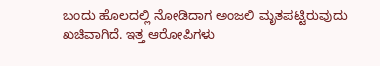ಬಂದು ಹೊಲದಲ್ಲಿ ನೋಡಿದಾಗ ಅಂಜಲಿ ಮೃತಪಟ್ಟಿರುವುದು ಖಚಿವಾಗಿದೆ. ಇತ್ತ ಆರೋಪಿಗಳು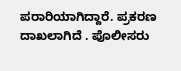ಪರಾರಿಯಾಗಿದ್ದಾರೆ. ಪ್ರಕರಣ ದಾಖಲಾಗಿದೆ . ಪೊಲೀಸರು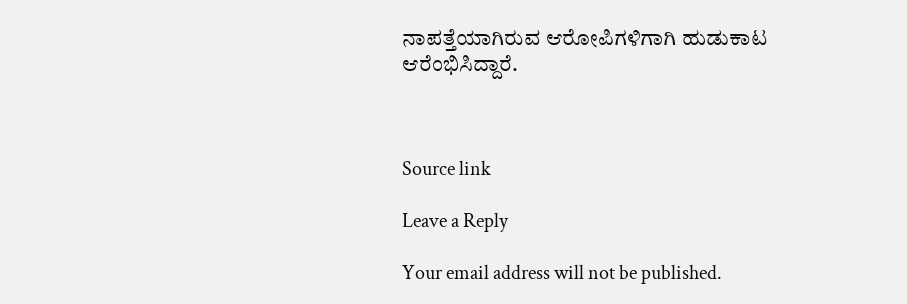ನಾಪತ್ತೆಯಾಗಿರುವ ಆರೋಪಿಗಳಿಗಾಗಿ ಹುಡುಕಾಟ ಆರೆಂಭಿಸಿದ್ದಾರೆ.



Source link

Leave a Reply

Your email address will not be published.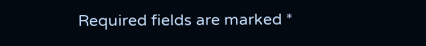Required fields are marked *